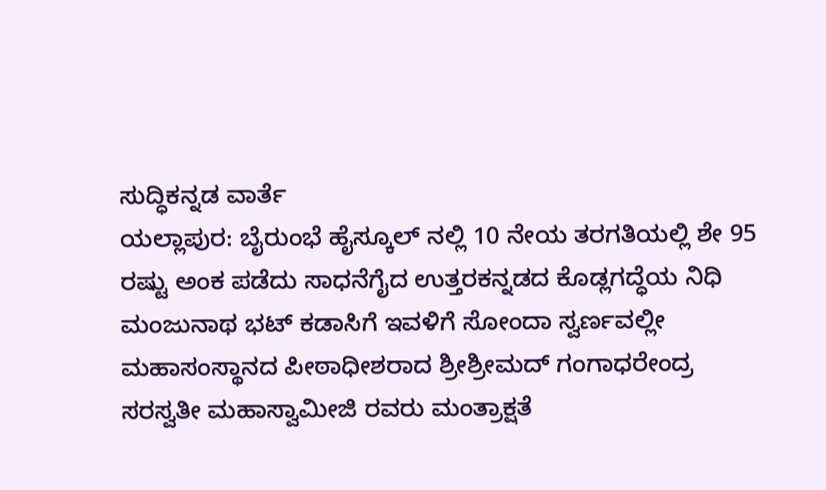ಸುದ್ಧಿಕನ್ನಡ ವಾರ್ತೆ
ಯಲ್ಲಾಪುರ: ಬೈರುಂಭೆ ಹೈಸ್ಕೂಲ್ ನಲ್ಲಿ 10 ನೇಯ ತರಗತಿಯಲ್ಲಿ ಶೇ 95 ರಷ್ಟು ಅಂಕ ಪಡೆದು ಸಾಧನೆಗೈದ ಉತ್ತರಕನ್ನಡದ ಕೊಡ್ಲಗದ್ಧೆಯ ನಿಧಿ ಮಂಜುನಾಥ ಭಟ್ ಕಡಾಸಿಗೆ ಇವಳಿಗೆ ಸೋಂದಾ ಸ್ವರ್ಣವಲ್ಲೀ ಮಹಾಸಂಸ್ಥಾನದ ಪೀಠಾಧೀಶರಾದ ಶ್ರೀಶ್ರೀಮದ್ ಗಂಗಾಧರೇಂದ್ರ ಸರಸ್ವತೀ ಮಹಾಸ್ವಾಮೀಜಿ ರವರು ಮಂತ್ರಾಕ್ಷತೆ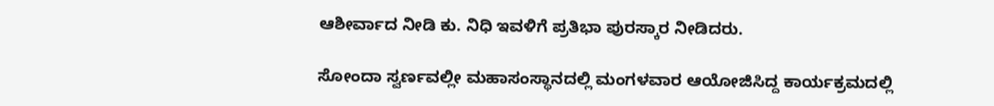ಆಶೀರ್ವಾದ ನೀಡಿ ಕು. ನಿಧಿ ಇವಳಿಗೆ ಪ್ರತಿಭಾ ಪುರಸ್ಕಾರ ನೀಡಿದರು.

ಸೋಂದಾ ಸ್ವರ್ಣವಲ್ಲೀ ಮಹಾಸಂಸ್ಥಾನದಲ್ಲಿ ಮಂಗಳವಾರ ಆಯೋಜಿಸಿದ್ದ ಕಾರ್ಯಕ್ರಮದಲ್ಲಿ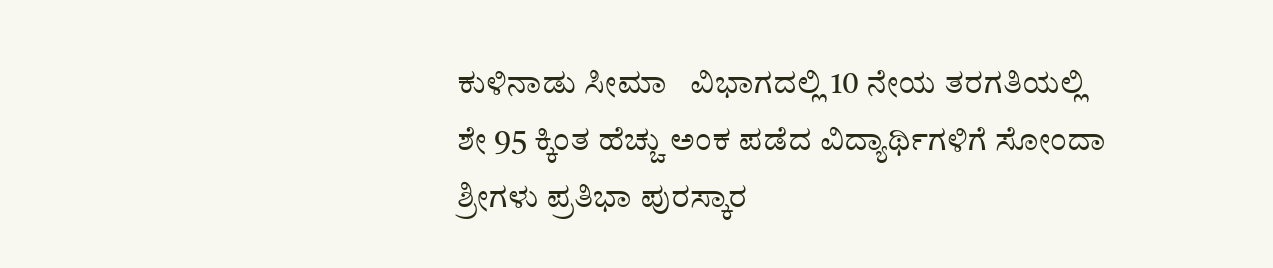ಕುಳಿನಾಡು ಸೀಮಾ   ವಿಭಾಗದಲ್ಲಿ 10 ನೇಯ ತರಗತಿಯಲ್ಲಿ ಶೇ 95 ಕ್ಕಿಂತ ಹೆಚ್ಚು ಅಂಕ ಪಡೆದ ವಿದ್ಯಾರ್ಥಿಗಳಿಗೆ ಸೋಂದಾ ಶ್ರೀಗಳು ಪ್ರತಿಭಾ ಪುರಸ್ಕಾರ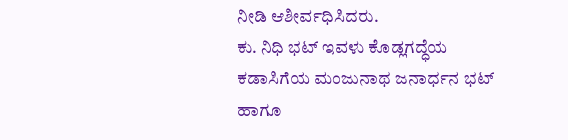ನೀಡಿ ಆಶೀರ್ವಧಿಸಿದರು.
ಕು. ನಿಧಿ ಭಟ್ ಇವಳು ಕೊಡ್ಲಗದ್ಧೆಯ ಕಡಾಸಿಗೆಯ ಮಂಜುನಾಥ ಜನಾರ್ಧನ ಭಟ್ ಹಾಗೂ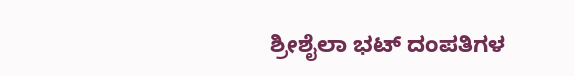ಶ್ರೀಶೈಲಾ ಭಟ್ ದಂಪತಿಗಳ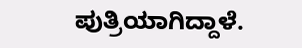ಪುತ್ರಿಯಾಗಿದ್ದಾಳೆ.